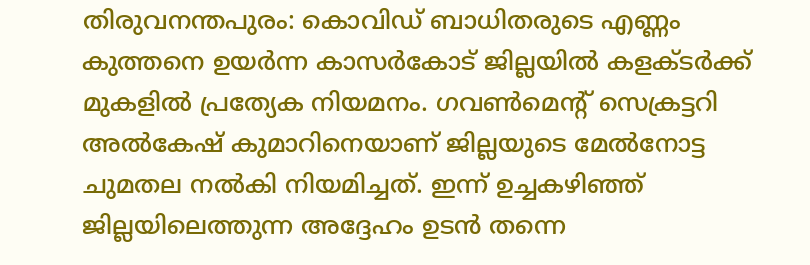തിരുവനന്തപുരം: കൊവിഡ് ബാധിതരുടെ എണ്ണം കുത്തനെ ഉയർന്ന കാസർകോട് ജില്ലയിൽ കളക്ടർക്ക് മുകളിൽ പ്രത്യേക നിയമനം. ഗവൺമെന്റ് സെക്രട്ടറി അൽകേഷ് കുമാറിനെയാണ് ജില്ലയുടെ മേൽനോട്ട ചുമതല നൽകി നിയമിച്ചത്. ഇന്ന് ഉച്ചകഴിഞ്ഞ് ജില്ലയിലെത്തുന്ന അദ്ദേഹം ഉടൻ തന്നെ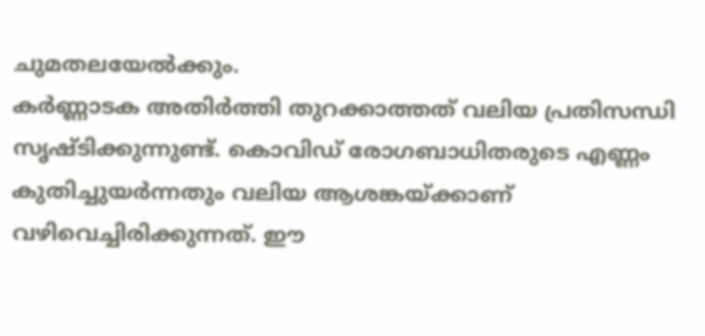ചുമതലയേൽക്കും.
കർണ്ണാടക അതിർത്തി തുറക്കാത്തത് വലിയ പ്രതിസന്ധി സൃഷ്ടിക്കുന്നുണ്ട്. കൊവിഡ് രോഗബാധിതരുടെ എണ്ണം കുതിച്ചുയർന്നതും വലിയ ആശങ്കയ്ക്കാണ് വഴിവെച്ചിരിക്കുന്നത്. ഈ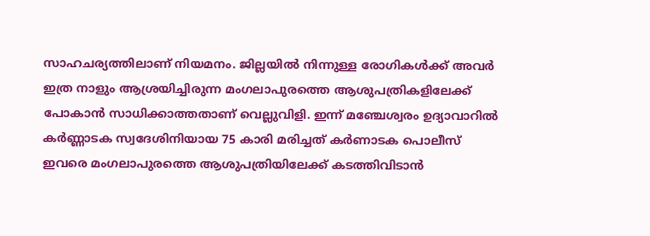സാഹചര്യത്തിലാണ് നിയമനം. ജില്ലയിൽ നിന്നുള്ള രോഗികൾക്ക് അവർ ഇത്ര നാളും ആശ്രയിച്ചിരുന്ന മംഗലാപുരത്തെ ആശുപത്രികളിലേക്ക് പോകാൻ സാധിക്കാത്തതാണ് വെല്ലുവിളി. ഇന്ന് മഞ്ചേശ്വരം ഉദ്യാവാറിൽ കർണ്ണാടക സ്വദേശിനിയായ 75 കാരി മരിച്ചത് കർണാടക പൊലീസ് ഇവരെ മംഗലാപുരത്തെ ആശുപത്രിയിലേക്ക് കടത്തിവിടാൻ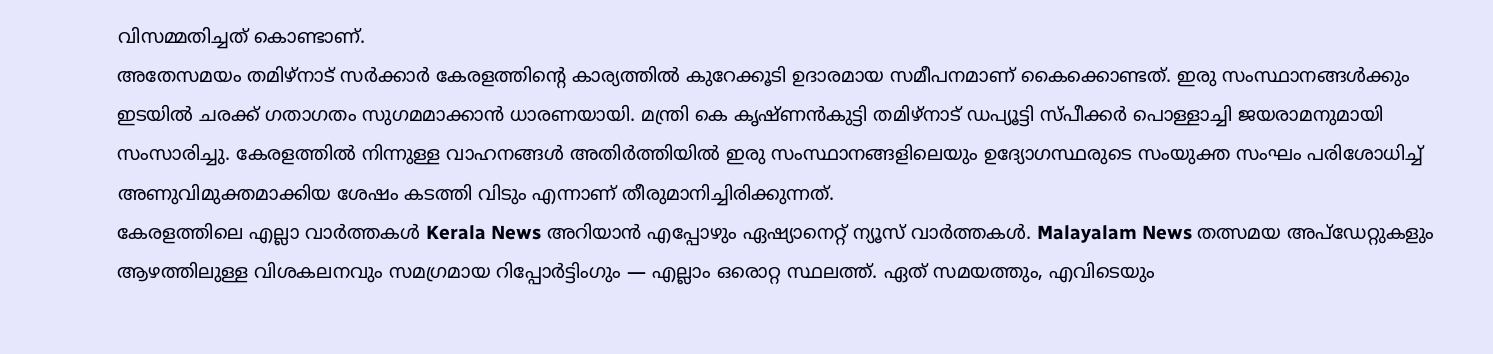വിസമ്മതിച്ചത് കൊണ്ടാണ്.
അതേസമയം തമിഴ്നാട് സർക്കാർ കേരളത്തിന്റെ കാര്യത്തിൽ കുറേക്കൂടി ഉദാരമായ സമീപനമാണ് കൈക്കൊണ്ടത്. ഇരു സംസ്ഥാനങ്ങൾക്കും ഇടയിൽ ചരക്ക് ഗതാഗതം സുഗമമാക്കാൻ ധാരണയായി. മന്ത്രി കെ കൃഷ്ണൻകുട്ടി തമിഴ്നാട് ഡപ്യൂട്ടി സ്പീക്കർ പൊള്ളാച്ചി ജയരാമനുമായി സംസാരിച്ചു. കേരളത്തിൽ നിന്നുള്ള വാഹനങ്ങൾ അതിർത്തിയിൽ ഇരു സംസ്ഥാനങ്ങളിലെയും ഉദ്യോഗസ്ഥരുടെ സംയുക്ത സംഘം പരിശോധിച്ച് അണുവിമുക്തമാക്കിയ ശേഷം കടത്തി വിടും എന്നാണ് തീരുമാനിച്ചിരിക്കുന്നത്.
കേരളത്തിലെ എല്ലാ വാർത്തകൾ Kerala News അറിയാൻ എപ്പോഴും ഏഷ്യാനെറ്റ് ന്യൂസ് വാർത്തകൾ. Malayalam News തത്സമയ അപ്ഡേറ്റുകളും ആഴത്തിലുള്ള വിശകലനവും സമഗ്രമായ റിപ്പോർട്ടിംഗും — എല്ലാം ഒരൊറ്റ സ്ഥലത്ത്. ഏത് സമയത്തും, എവിടെയും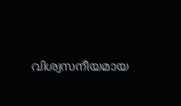വിശ്വസനീയമായ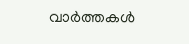വാർത്തകൾ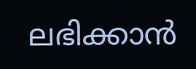ലഭിക്കാൻ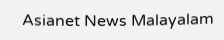Asianet News Malayalam